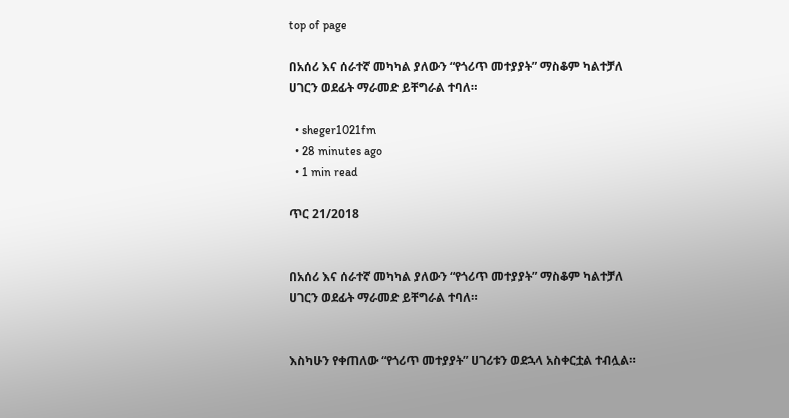top of page

በአሰሪ እና ሰራተኛ መካካል ያለውን “የጎሪጥ መተያያት” ማስቆም ካልተቻለ ሀገርን ወደፊት ማራመድ ይቸግራል ተባለ።

  • sheger1021fm
  • 28 minutes ago
  • 1 min read

ጥር 21/2018


በአሰሪ እና ሰራተኛ መካካል ያለውን “የጎሪጥ መተያያት” ማስቆም ካልተቻለ ሀገርን ወደፊት ማራመድ ይቸግራል ተባለ።


እስካሁን የቀጠለው “የጎሪጥ መተያያት” ሀገሪቱን ወደኋላ አስቀርቷል ተብሏል።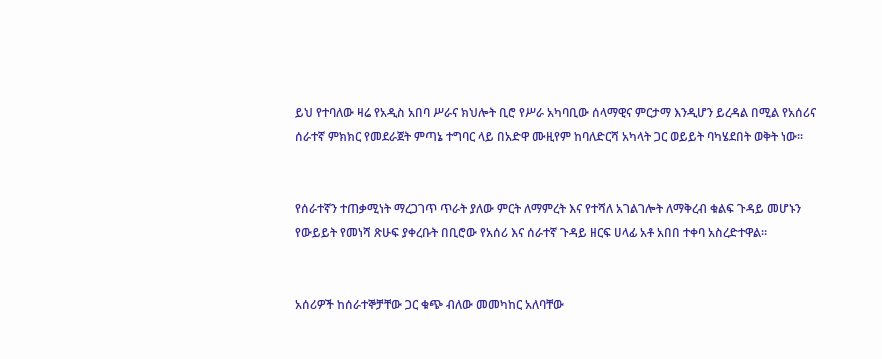ይህ የተባለው ዛሬ የአዲስ አበባ ሥራና ክህሎት ቢሮ የሥራ አካባቢው ሰላማዊና ምርታማ እንዲሆን ይረዳል በሚል የአሰሪና ሰራተኛ ምክክር የመደራጀት ምጣኔ ተግባር ላይ በአድዋ ሙዚየም ከባለድርሻ አካላት ጋር ወይይት ባካሄደበት ወቅት ነው።


የሰራተኛን ተጠቃሚነት ማረጋገጥ ጥራት ያለው ምርት ለማምረት እና የተሻለ አገልገሎት ለማቅረብ ቁልፍ ጉዳይ መሆኑን የውይይት የመነሻ ጽሁፍ ያቀረቡት በቢሮው የአሰሪ እና ሰራተኛ ጉዳይ ዘርፍ ሀላፊ አቶ አበበ ተቀባ አስረድተዋል።


አሰሪዎች ከሰራተኞቻቸው ጋር ቁጭ ብለው መመካከር አለባቸው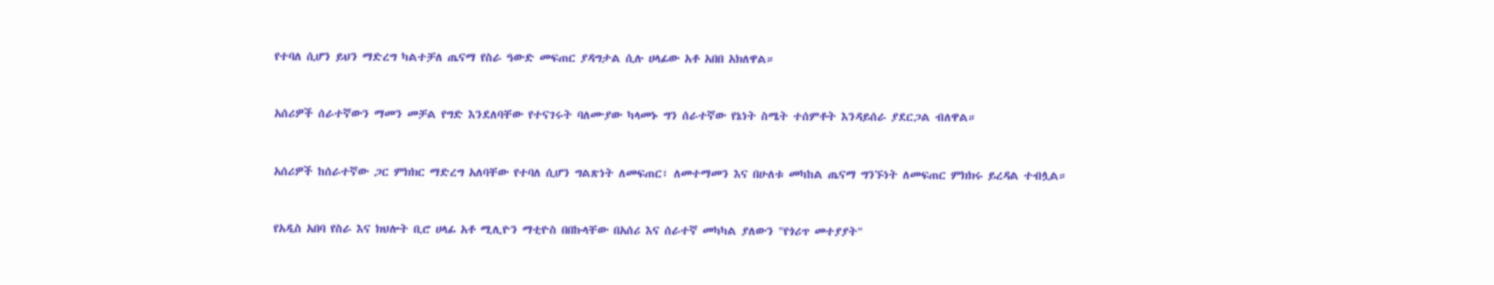የተባለ ሲሆን ይህን ማድረግ ካልተቻለ ጤናማ የስራ ዓውድ መፍጠር ያዳግታል ሲሉ ሀላፊው አቶ አበበ አክለዋል።


አሰሪዎች ሰራተኛውን ማመን መቻል የግድ እንደለባቸው የተናገሩት ባለሙያው ካላመኑ ግን ሰራተኛው የኔነት ስሜት ተሰምቶት እንዳይሰራ ያደርጋል ብለዋል።


አሰሪዎች ከሰራተኛው ጋር ምክክር ማድረግ አለባቸው የተባለ ሲሆን ግልጽነት ለመፍጠር፣ ለመተማመን እና በሁለቱ መካከል ጤናማ ግንኙነት ለመፍጠር ምክክሩ ይረዳል ተብሏል።


የአዲስ አበባ የስራ እና ክህሎት ቢሮ ሀላፊ አቶ ሚሊዮን ማቲዮስ በበኩላቸው በአሰሪ እና ሰራተኛ መካካል ያለውን "የጎሪጥ መተያያት"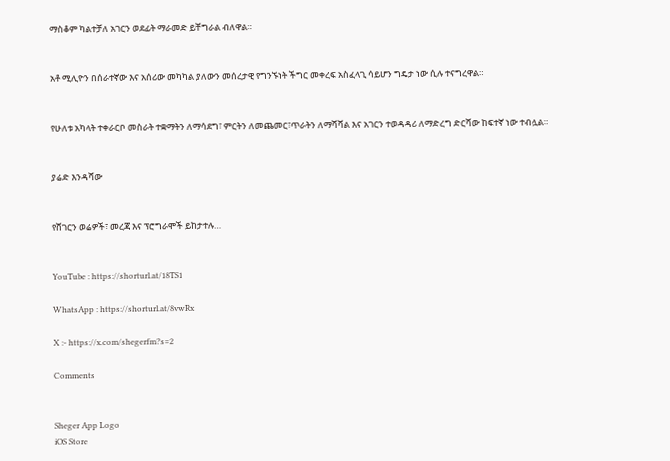ማስቆም ካልተቻለ አገርን ወደፊት ማራመድ ይቸግራል ብለዋል።


አቶ ሚሊዮን በሰራተኛው እና አሰሪው መካካል ያለውን መሰረታዊ የግንኙነት ችግር መቀረፍ አስፈላጊ ሳይሆን ግዴታ ነው ሲሉ ተናግረዋል።


የሁለቱ አካላት ተቀራርቦ መስራት ተቋማትን ለማሳደግ፣ ምርትን ለመጨመር፣ጥራትን ለማሻሻል እና አገርን ተወዳዳሪ ለማድረግ ድርሻው ከፍተኛ ነው ተብሏል።


ያሬድ እንዳሻው


የሸገርን ወሬዎች፣ መረጃ እና ፕሮግራሞች ይከታተሉ…


YouTube : https://shorturl.at/18TS1

WhatsApp : https://shorturl.at/8vwRx

X :- https://x.com/shegerfm?s=2

Comments


Sheger App Logo
iOS Store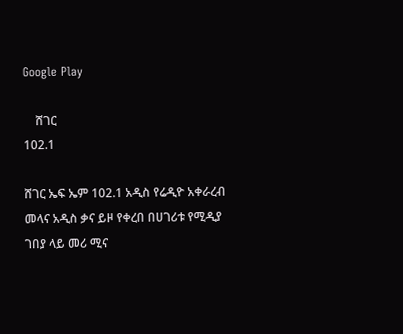Google Play

    ሸገር
102.1

ሸገር ኤፍ ኤም 102.1 አዲስ የሬዲዮ አቀራረብ መላና አዲስ ቃና ይዞ የቀረበ በሀገሪቱ የሚዲያ ገበያ ላይ መሪ ሚና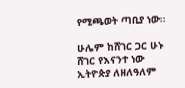የሚጫወት ጣቢያ ነው፡፡

ሁሌም ከሸገር ጋር ሁኑ
ሸገር የእናንተ ነው
ኢትዮጵያ ለዘለዓለም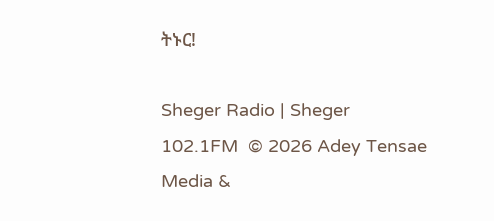ትኑር!

Sheger Radio | Sheger 102.1FM  © 2026 Adey Tensae Media &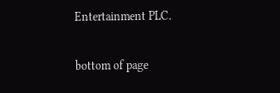Entertainment PLC.

bottom of page